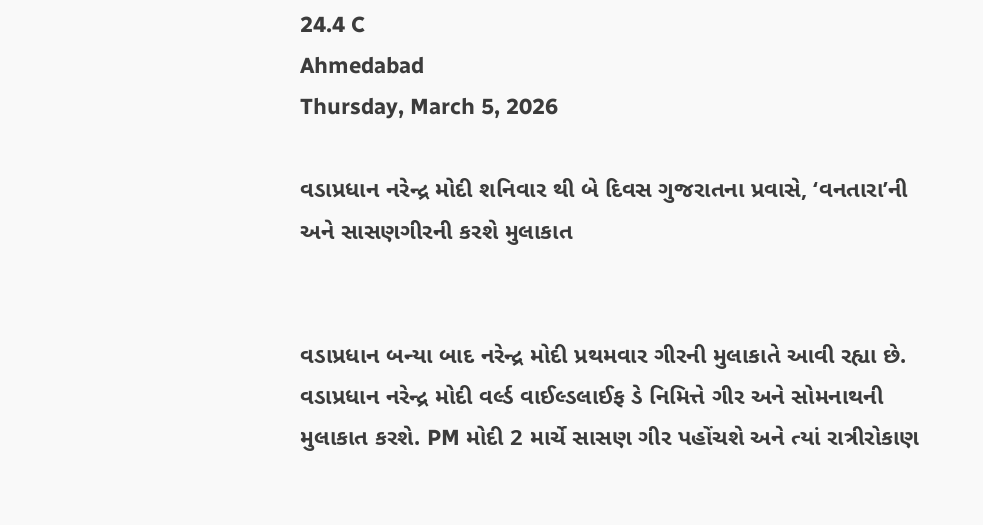24.4 C
Ahmedabad
Thursday, March 5, 2026

વડાપ્રધાન નરેન્દ્ર મોદી શનિવાર થી બે દિવસ ગુજરાતના પ્રવાસે, ‘વનતારા’ની અને સાસણગીરની કરશે મુલાકાત


વડાપ્રધાન બન્યા બાદ નરેન્દ્ર મોદી પ્રથમવાર ગીરની મુલાકાતે આવી રહ્યા છે. વડાપ્રધાન નરેન્દ્ર મોદી વર્લ્ડ વાઈલ્ડલાઈફ ડે નિમિત્તે ગીર અને સોમનાથની મુલાકાત કરશે. PM મોદી 2 માર્ચે સાસણ ગીર પહોંચશે અને ત્યાં રાત્રીરોકાણ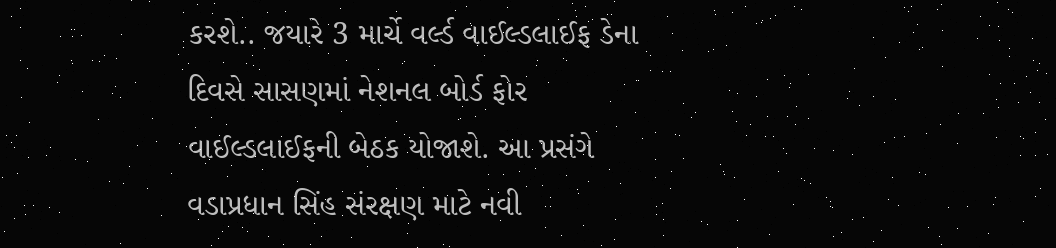કરશે.. જયારે 3 માર્ચે વર્લ્ડ વાઈલ્ડલાઈફ ડેના દિવસે સાસણમાં નેશનલ બોર્ડ ફોર વાઈલ્ડલાઈફની બેઠક યોજાશે. આ પ્રસંગે વડાપ્રધાન સિંહ સંરક્ષણ માટે નવી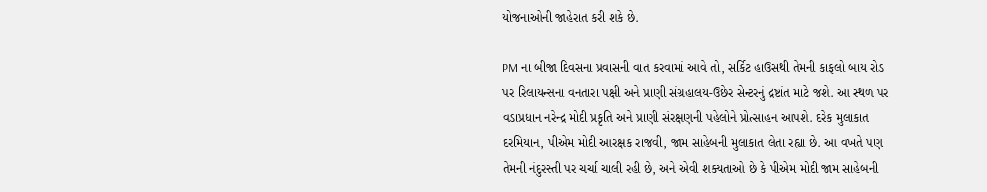યોજનાઓની જાહેરાત કરી શકે છે.

PM ના બીજા દિવસના પ્રવાસની વાત કરવામાં આવે તો, સર્કિટ હાઉસથી તેમની કાફલો બાય રોડ પર રિલાયન્સના વનતારા પક્ષી અને પ્રાણી સંગ્રહાલય-ઉછેર સેન્ટરનું દ્રષ્ટાંત માટે જશે. આ સ્થળ પર વડાપ્રધાન નરેન્દ્ર મોદી પ્રકૃતિ અને પ્રાણી સંરક્ષણની પહેલોને પ્રોત્સાહન આપશે. દરેક મુલાકાત દરમિયાન, પીએમ મોદી આરક્ષક રાજવી, જામ સાહેબની મુલાકાત લેતા રહ્યા છે. આ વખતે પણ તેમની નંદુરસ્તી પર ચર્ચા ચાલી રહી છે, અને એવી શક્યતાઓ છે કે પીએમ મોદી જામ સાહેબની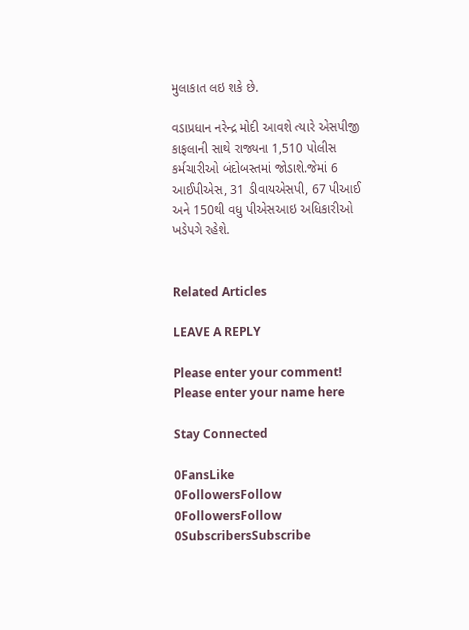મુલાકાત લઇ શકે છે.

વડાપ્રધાન નરેન્દ્ર મોદી આવશે ત્યારે એસપીજી કાફલાની સાથે રાજ્યના 1,510 પોલીસ કર્મચારીઓ બંદોબસ્તમાં જોડાશે.જેમાં 6 આઈપીએસ, 31 ડીવાયએસપી, 67 પીઆઈ અને 150થી વધુ પીએસઆઇ અધિકારીઓ ખડેપગે રહેશે.


Related Articles

LEAVE A REPLY

Please enter your comment!
Please enter your name here

Stay Connected

0FansLike
0FollowersFollow
0FollowersFollow
0SubscribersSubscribe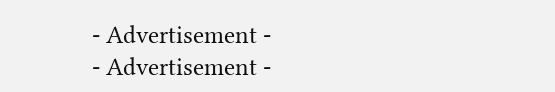- Advertisement -
- Advertisement -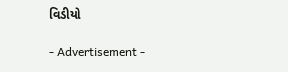વિડીયો

- Advertisement -